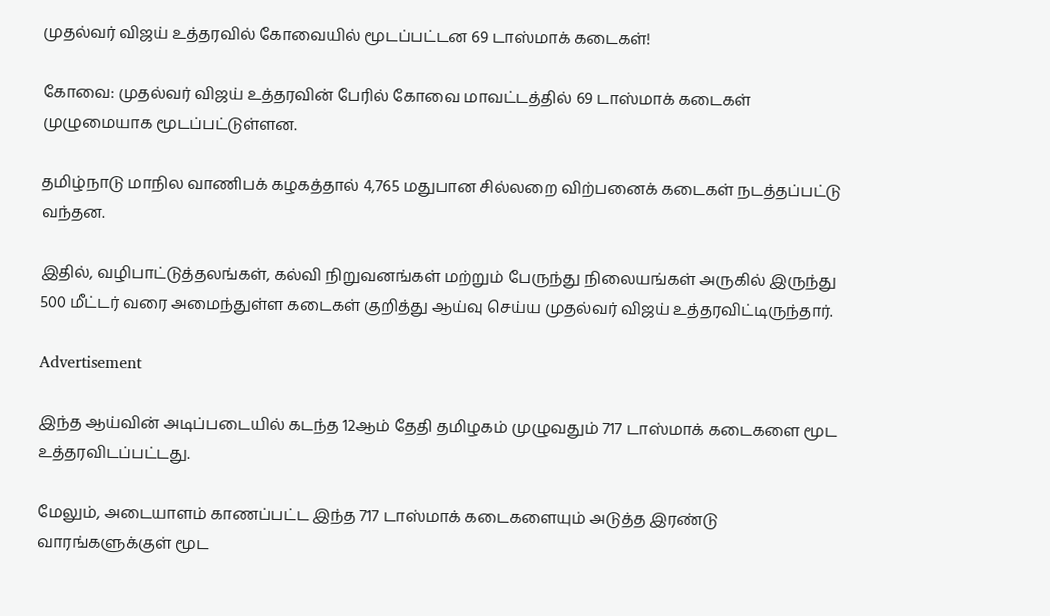முதல்வர் விஜய் உத்தரவில் கோவையில் மூடப்பட்டன 69 டாஸ்மாக் கடைகள்!

கோவை: முதல்வர் விஜய் உத்தரவின் பேரில் கோவை மாவட்டத்தில் 69 டாஸ்மாக் கடைகள் முழுமையாக மூடப்பட்டுள்ளன.

தமிழ்நாடு மாநில வாணிபக் கழகத்தால் 4,765 மதுபான சில்லறை விற்பனைக் கடைகள் நடத்தப்பட்டு வந்தன.

இதில், வழிபாட்டுத்தலங்கள், கல்வி நிறுவனங்கள் மற்றும் பேருந்து நிலையங்கள் அருகில் இருந்து 500 மீட்டர் வரை அமைந்துள்ள கடைகள் குறித்து ஆய்வு செய்ய முதல்வர் விஜய் உத்தரவிட்டிருந்தார்.

Advertisement

இந்த ஆய்வின் அடிப்படையில் கடந்த 12ஆம் தேதி தமிழகம் முழுவதும் 717 டாஸ்மாக் கடைகளை மூட உத்தரவிடப்பட்டது.

மேலும், அடையாளம் காணப்பட்ட இந்த 717 டாஸ்மாக் கடைகளையும் அடுத்த இரண்டு வாரங்களுக்குள் மூட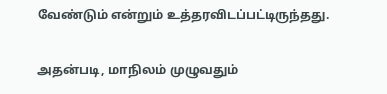வேண்டும் என்றும் உத்தரவிடப்பட்டிருந்தது.

அதன்படி, மாநிலம் முழுவதும்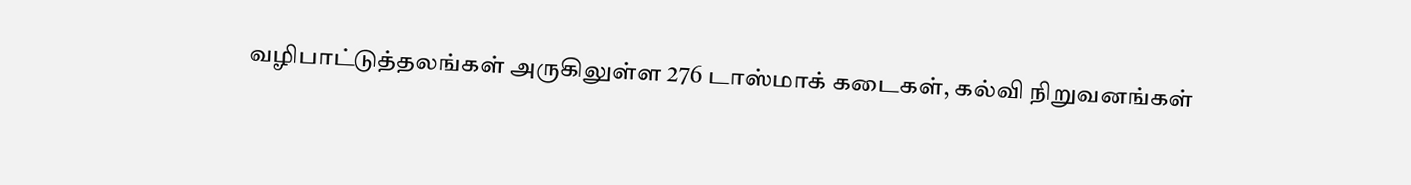வழிபாட்டுத்தலங்கள் அருகிலுள்ள 276 டாஸ்மாக் கடைகள், கல்வி நிறுவனங்கள்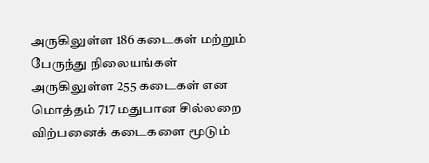அருகிலுள்ள 186 கடைகள் மற்றும் பேருந்து நிலையங்கள் அருகிலுள்ள 255 கடைகள் என மொத்தம் 717 மதுபான சில்லறை விற்பனைக் கடைகளை மூடும்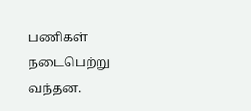பணிகள் நடைபெற்று வந்தன.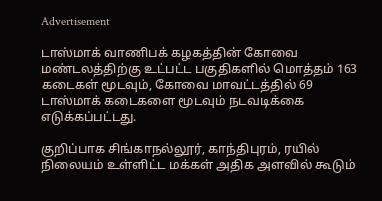Advertisement

டாஸ்மாக் வாணிபக் கழகத்தின் கோவை மண்டலத்திற்கு உட்பட்ட பகுதிகளில் மொத்தம் 163 கடைகள் மூடவும், கோவை மாவட்டத்தில் 69 டாஸ்மாக் கடைகளை மூடவும் நடவடிக்கை எடுக்கப்பட்டது.

குறிப்பாக சிங்காநல்லூர், காந்திபுரம், ரயில் நிலையம் உள்ளிட்ட மக்கள் அதிக அளவில் கூடும்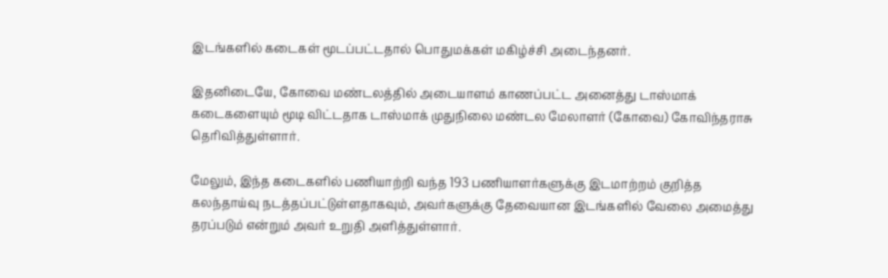இடங்களில் கடைகள் மூடப்பட்டதால் பொதுமக்கள் மகிழ்ச்சி அடைந்தனர்.

இதனிடையே, கோவை மண்டலத்தில் அடையாளம் காணப்பட்ட அனைத்து டாஸ்மாக் கடைகளையும் மூடி விட்டதாக டாஸ்மாக் முதுநிலை மண்டல மேலாளர் (கோவை) கோவிந்தராசு தெரிவித்துள்ளார்.

மேலும், இந்த கடைகளில் பணியாற்றி வந்த 193 பணியாளர்களுக்கு இடமாற்றம் குறித்த கலந்தாய்வு நடத்தப்பட்டுள்ளதாகவும், அவர்களுக்கு தேவையான இடங்களில் வேலை அமைத்து தரப்படும் என்றும் அவர் உறுதி அளித்துள்ளார்.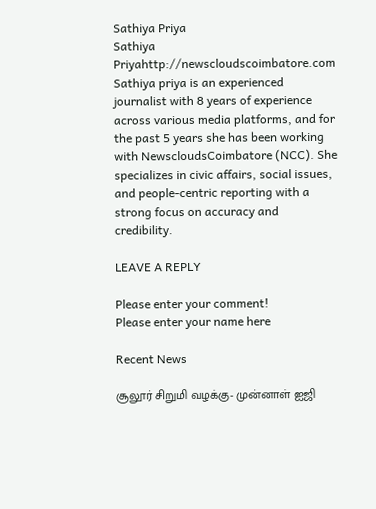Sathiya Priya
Sathiya Priyahttp://newscloudscoimbatore.com
Sathiya priya is an experienced journalist with 8 years of experience across various media platforms, and for the past 5 years she has been working with NewscloudsCoimbatore (NCC). She specializes in civic affairs, social issues, and people-centric reporting with a strong focus on accuracy and credibility.

LEAVE A REPLY

Please enter your comment!
Please enter your name here

Recent News

சூலூர் சிறுமி வழக்கு- முன்னாள் ஐஜி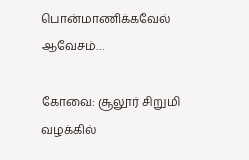பொன்மாணிக்கவேல் ஆவேசம்…

கோவை: சூலூர் சிறுமி வழக்கில்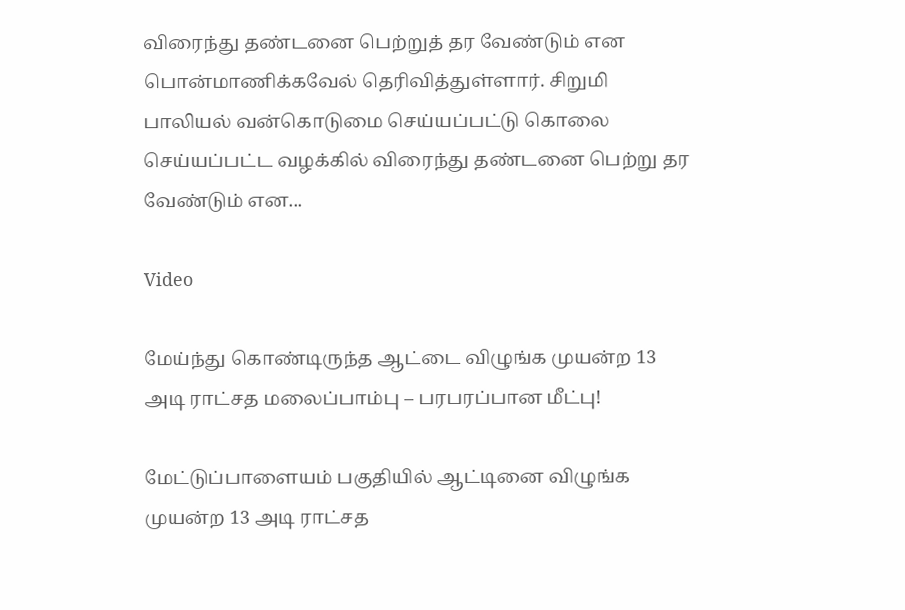விரைந்து தண்டனை பெற்றுத் தர வேண்டும் என பொன்மாணிக்கவேல் தெரிவித்துள்ளார். சிறுமி பாலியல் வன்கொடுமை செய்யப்பட்டு கொலை செய்யப்பட்ட வழக்கில் விரைந்து தண்டனை பெற்று தர வேண்டும் என...

Video

மேய்ந்து கொண்டிருந்த ஆட்டை விழுங்க முயன்ற 13 அடி ராட்சத மலைப்பாம்பு – பரபரப்பான மீட்பு!

மேட்டுப்பாளையம் பகுதியில் ஆட்டினை விழுங்க முயன்ற 13 அடி ராட்சத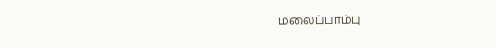மலைப்பாம்பு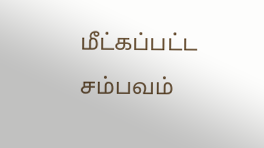மீட்கப்பட்ட சம்பவம்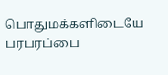பொதுமக்களிடையே பரபரப்பை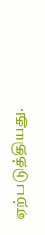ஏற்படுத்தியது.